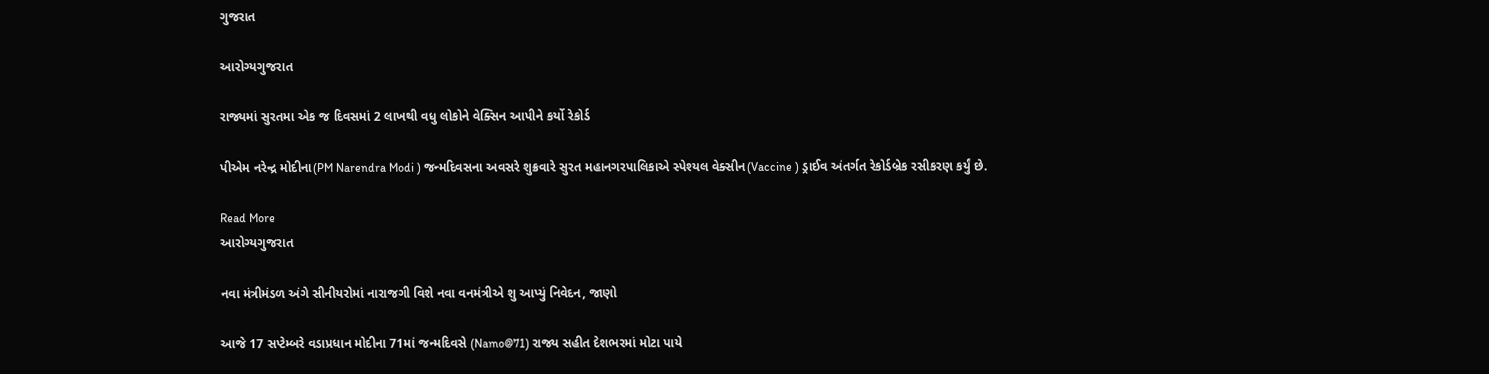ગુજરાત

આરોગ્યગુજરાત

રાજ્યમાં સુરતમા એક જ દિવસમાં 2 લાખથી વધુ લોકોને વેક્સિન આપીને કર્યો રેકોર્ડ

પીએમ નરેન્દ્ર મોદીના(PM Narendra Modi ) જન્મદિવસના અવસરે શુક્રવારે સુરત મહાનગરપાલિકાએ સ્પેશ્યલ વેક્સીન(Vaccine ) ડ્રાઈવ અંતર્ગત રેકોર્ડબ્રેક રસીકરણ કર્યું છે.

Read More
આરોગ્યગુજરાત

નવા મંત્રીમંડળ અંગે સીનીયરોમાં નારાજગી વિશે નવા વનમંત્રીએ શુ આપ્યું નિવેદન, જાણો

આજે 17 સપ્ટેમ્બરે વડાપ્રધાન મોદીના 71માં જન્મદિવસે (Namo@71) રાજ્ય સહીત દેશભરમાં મોટા પાયે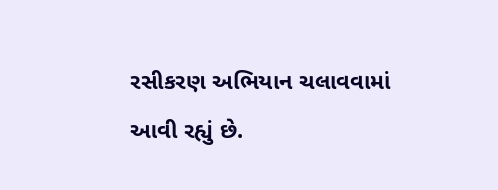રસીકરણ અભિયાન ચલાવવામાં આવી રહ્યું છે.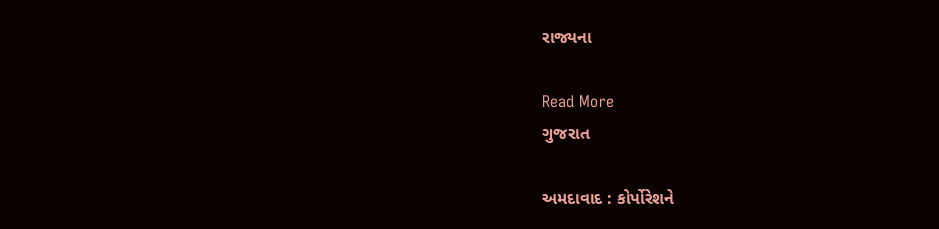રાજ્યના

Read More
ગુજરાત

અમદાવાદ : કોર્પોરેશને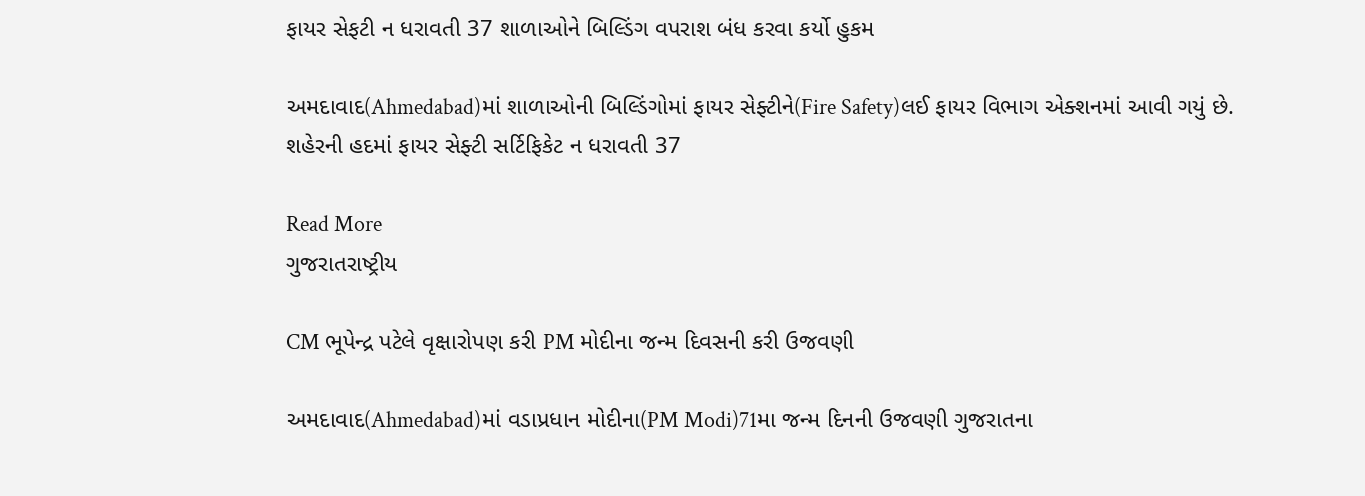ફાયર સેફટી ન ધરાવતી 37 શાળાઓને બિલ્ડિંગ વપરાશ બંધ કરવા કર્યો હુકમ

અમદાવાદ(Ahmedabad)માં શાળાઓની બિલ્ડિંગોમાં ફાયર સેફ્ટીને(Fire Safety)લઈ ફાયર વિભાગ એક્શનમાં આવી ગયું છે. શહેરની હદમાં ફાયર સેફ્ટી સર્ટિફિકેટ ન ધરાવતી 37

Read More
ગુજરાતરાષ્ટ્રીય

CM ભૂપેન્દ્ર પટેલે વૃક્ષારોપણ કરી PM મોદીના જન્મ દિવસની કરી ઉજવણી

અમદાવાદ(Ahmedabad)માં વડાપ્રધાન મોદીના(PM Modi)71મા જન્મ દિનની ઉજવણી ગુજરાતના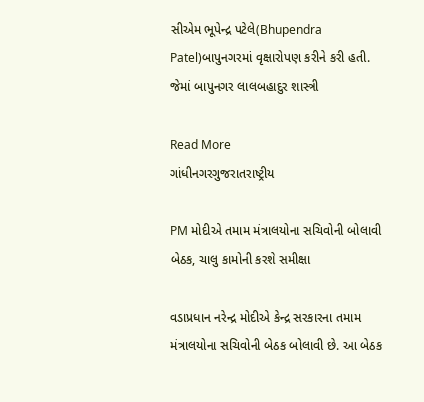સીએમ ભૂપેન્દ્ર પટેલે(Bhupendra Patel)બાપુનગરમાં વૃક્ષારોપણ કરીને કરી હતી. જેમાં બાપુનગર લાલબહાદુર શાસ્ત્રી

Read More
ગાંધીનગરગુજરાતરાષ્ટ્રીય

PM મોદીએ તમામ મંત્રાલયોના સચિવોની બોલાવી બેઠક, ચાલુ કામોની કરશે સમીક્ષા

વડાપ્રધાન નરેન્દ્ર મોદીએ કેન્દ્ર સરકારના તમામ મંત્રાલયોના સચિવોની બેઠક બોલાવી છે. આ બેઠક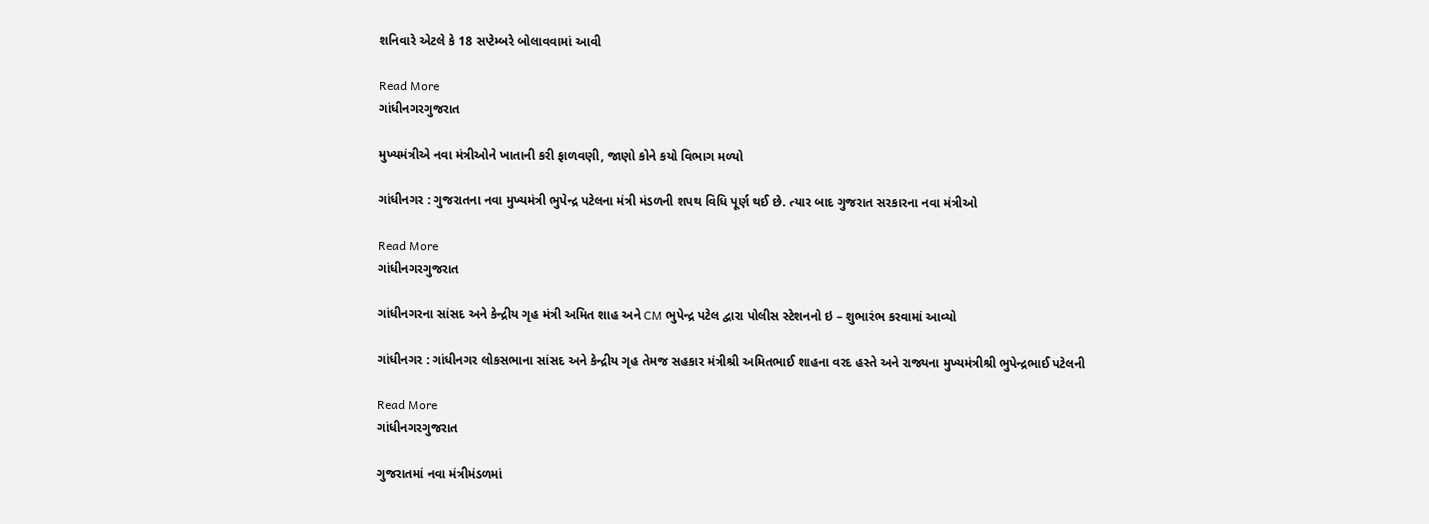શનિવારે એટલે કે 18 સપ્ટેમ્બરે બોલાવવામાં આવી

Read More
ગાંધીનગરગુજરાત

મુખ્યમંત્રીએ નવા મંત્રીઓને ખાતાની કરી ફાળવણી, જાણો કોને કયો વિભાગ મળ્યો

ગાંધીનગર : ગુજરાતના નવા મુખ્યમંત્રી ભુપેન્દ્ર પટેલના મંત્રી મંડળની શપથ વિધિ પૂર્ણ થઈ છે. ત્યાર બાદ ગુજરાત સરકારના નવા મંત્રીઓ

Read More
ગાંધીનગરગુજરાત

ગાંધીનગરના સાંસદ અને કેન્દ્રીય ગૃહ મંત્રી અમિત શાહ અને CM ભુપેન્દ્ર પટેલ દ્વારા પોલીસ સ્ટેશનનો ઇ – શુભારંભ કરવામાં આવ્યો

ગાંધીનગર : ગાંધીનગર લોકસભાના સાંસદ અને કેન્દ્રીય ગૃહ તેમજ સહકાર મંત્રીશ્રી અમિતભાઈ શાહના વરદ હસ્તે અને રાજ્યના મુખ્યમંત્રીશ્રી ભુપેન્દ્રભાઈ પટેલની

Read More
ગાંધીનગરગુજરાત

ગુજરાતમાં નવા મંત્રીમંડળમાં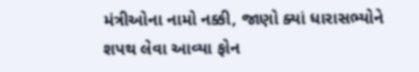મંત્રીઓના નામો નક્કી, જાણો ક્યાં ધારાસભ્યોને શપથ લેવા આવ્યા ફોન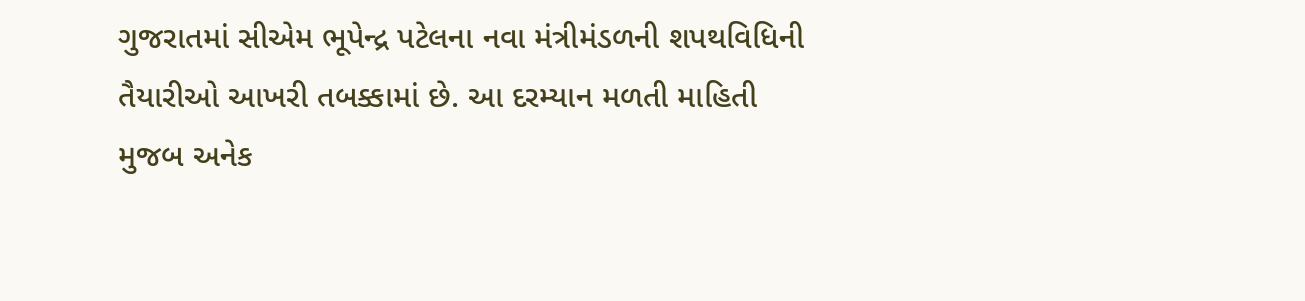ગુજરાતમાં સીએમ ભૂપેન્દ્ર પટેલના નવા મંત્રીમંડળની શપથવિધિની તૈયારીઓ આખરી તબક્કામાં છે. આ દરમ્યાન મળતી માહિતી મુજબ અનેક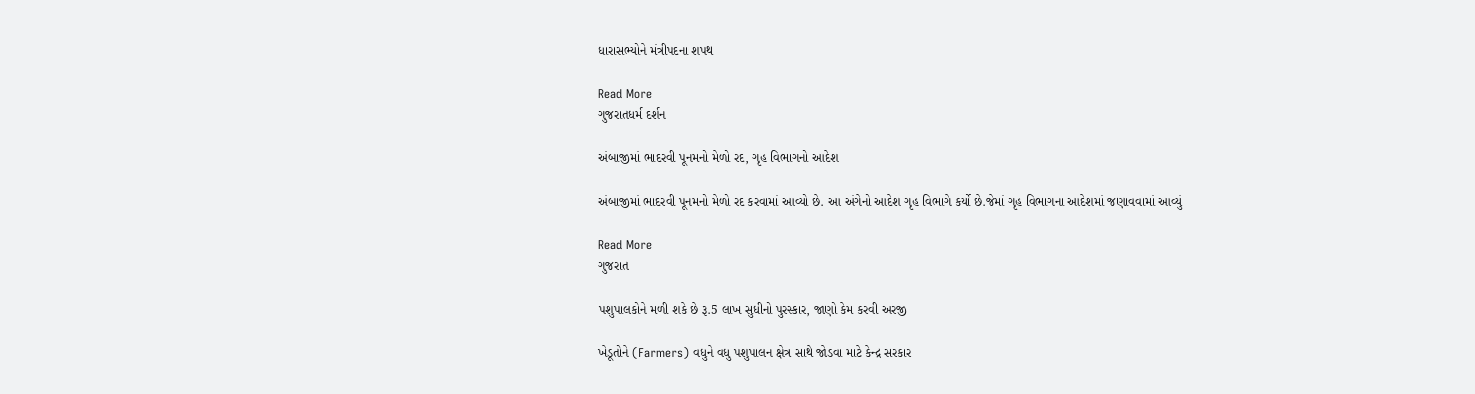ધારાસભ્યોને મંત્રીપદના શપથ

Read More
ગુજરાતધર્મ દર્શન

અંબાજીમાં ભાદરવી પૂનમનો મેળો રદ, ગૃહ વિભાગનો આદેશ

અંબાજીમાં ભાદરવી પૂનમનો મેળો રદ કરવામાં આવ્યો છે. આ અંગેનો આદેશ ગૃહ વિભાગે કર્યો છે.જેમાં ગૃહ વિભાગના આદેશમાં જણાવવામાં આવ્યું

Read More
ગુજરાત

પશુપાલકોને મળી શકે છે રૂ.5 લાખ સુધીનો પુરસ્કાર, જાણો કેમ કરવી અરજી

ખેડૂતોને (Farmers) વધુને વધુ પશુપાલન ક્ષેત્ર સાથે જોડવા માટે કેન્દ્ર સરકાર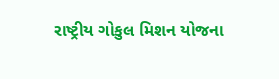રાષ્ટ્રીય ગોકુલ મિશન યોજના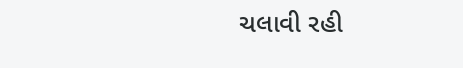ચલાવી રહી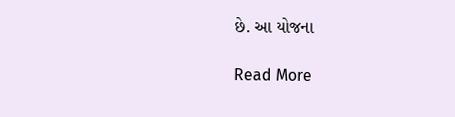છે. આ યોજના

Read More